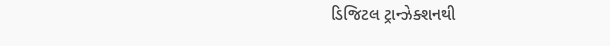ડિજિટલ ટ્રાન્ઝેક્શનથી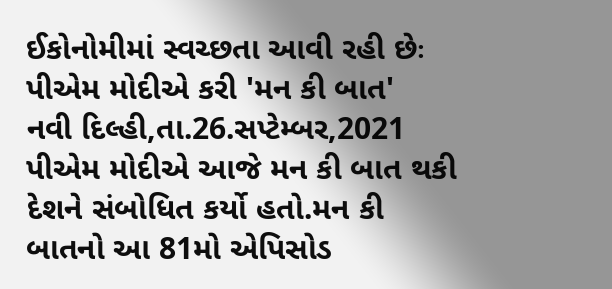ઈકોનોમીમાં સ્વચ્છતા આવી રહી છેઃ પીએમ મોદીએ કરી 'મન કી બાત'
નવી દિલ્હી,તા.26.સપ્ટેમ્બર,2021 પીએમ મોદીએ આજે મન કી બાત થકી દેશને સંબોધિત કર્યો હતો.મન કી બાતનો આ 81મો એપિસોડ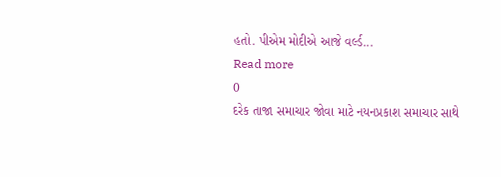હતો. પીએમ મોદીએ આજે વર્લ્ડ...
Read more
0
દરેક તાજા સમાચાર જોવા માટે નયનપ્રકાશ સમાચાર સાથે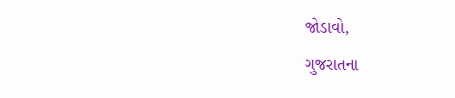જોડાવો,
ગુજરાતના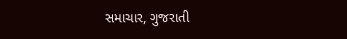સમાચાર, ગુજરાતી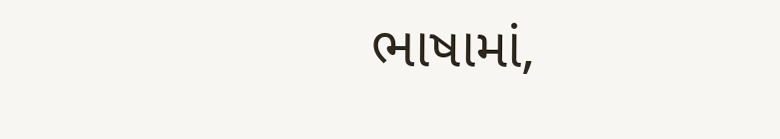ભાષામાં,